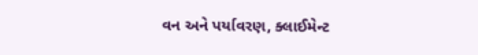વન અને પર્યાવરણ, ક્લાઈમેન્ટ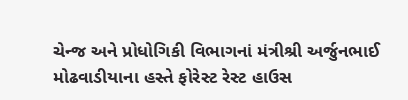ચેન્જ અને પ્રોધોગિકી વિભાગનાં મંત્રીશ્રી અર્જુનભાઈ મોઢવાડીયાના હસ્તે ફોરેસ્ટ રેસ્ટ હાઉસ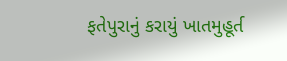ફતેપુરાનું કરાયું ખાતમુહૂર્ત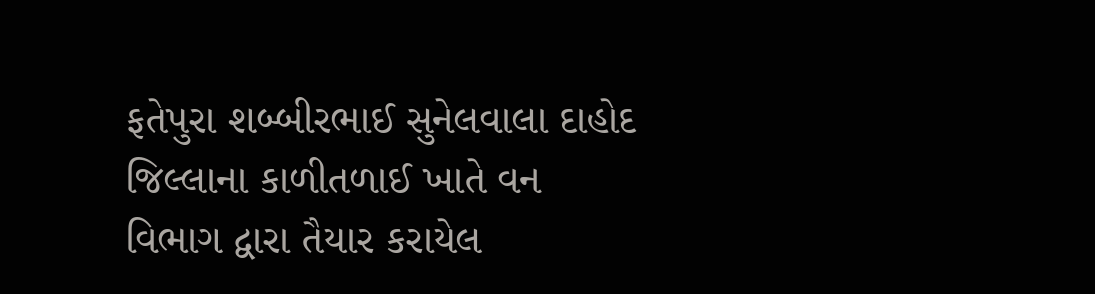ફતેપુરા શબ્બીરભાઈ સુનેલવાલા દાહોદ જિલ્લાના કાળીતળાઈ ખાતે વન વિભાગ દ્વારા તૈયાર કરાયેલ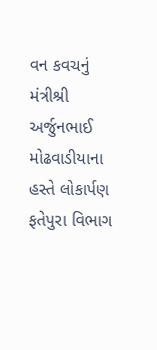વન કવચનું મંત્રીશ્રી અર્જુનભાઈ મોઢવાડીયાના હસ્તે લોકાર્પણ ફતેપુરા વિભાગ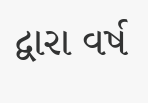દ્વારા વર્ષ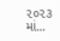૨૦૨૩ માં...